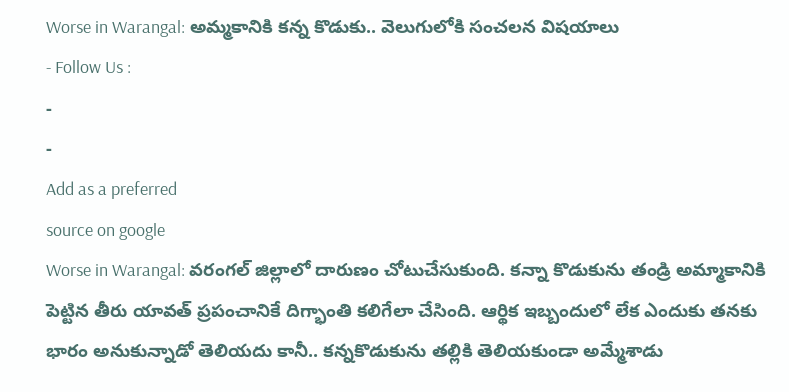Worse in Warangal: అమ్మకానికి కన్న కొడుకు.. వెలుగులోకి సంచలన విషయాలు
- Follow Us :
-
-
Add as a preferred
source on google
Worse in Warangal: వరంగల్ జిల్లాలో దారుణం చోటుచేసుకుంది. కన్నా కొడుకును తండ్రి అమ్మాకానికి పెట్టిన తీరు యావత్ ప్రపంచానికే దిగ్భాంతి కలిగేలా చేసింది. ఆర్థిక ఇబ్బందులో లేక ఎందుకు తనకు భారం అనుకున్నాడో తెలియదు కానీ.. కన్నకొడుకును తల్లికి తెలియకుండా అమ్మేశాడు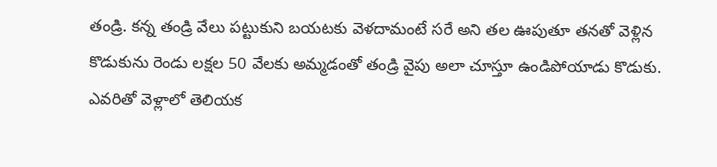తండ్రి. కన్న తండ్రి వేలు పట్టుకుని బయటకు వెళదామంటే సరే అని తల ఊపుతూ తనతో వెళ్లిన కొడుకును రెండు లక్షల 50 వేలకు అమ్మడంతో తండ్రి వైపు అలా చూస్తూ ఉండిపోయాడు కొడుకు. ఎవరితో వెళ్లాలో తెలియక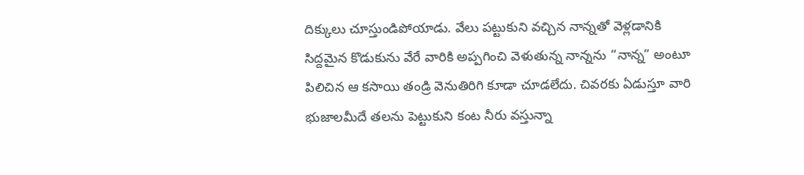దిక్కులు చూస్తుండిపోయాడు. వేలు పట్టుకుని వచ్చిన నాన్నతో వెళ్లడానికి సిద్దమైన కొడుకును వేరే వారికి అప్పగించి వెళుతున్న నాన్నను “నాన్న” అంటూ పిలిచిన ఆ కసాయి తండ్రి వెనుతిరిగి కూడా చూడలేదు. చివరకు ఏడుస్తూ వారి భుజాలమీదే తలను పెట్టుకుని కంట నీరు వస్తున్నా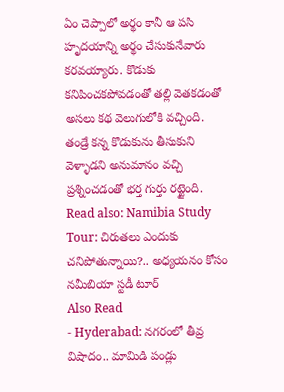ఏం చెప్పాలో అర్థం కానీ ఆ పసి హృదయాన్ని అర్థం చేసుకునేవారు కరవయ్యారు. కొడుకు కనిపించకపోవడంతో తల్లి వెతకడంతో అసలు కథ వెలుగులోకి వచ్చింది. తండ్రే కన్న కొడుకును తీసుకుని వెళ్ళాడని అనుమానం వచ్చి ప్రశ్నించడంతో భర్త గుర్తు రట్టైంది.
Read also: Namibia Study Tour: చిరుతలు ఎందుకు చనిపోతున్నాయి?.. అధ్యయనం కోసం నమీబియా స్టడీ టూర్
Also Read
- Hyderabad: నగరంలో తీవ్ర విషాదం.. మామిడి పండ్లు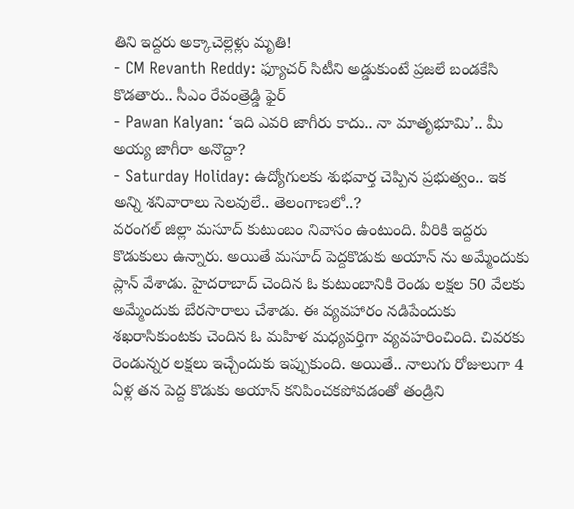తిని ఇద్దరు అక్కాచెల్లెళ్లు మృతి!
- CM Revanth Reddy: ఫ్యూచర్ సిటీని అడ్డుకుంటే ప్రజలే బండకేసి కొడతారు.. సీఎం రేవంత్రెడ్డి ఫైర్
- Pawan Kalyan: ‘ఇది ఎవరి జాగీరు కాదు.. నా మాతృభూమి’.. మీ అయ్య జాగీరా అనొద్దా?
- Saturday Holiday: ఉద్యోగులకు శుభవార్త చెప్పిన ప్రభుత్వం.. ఇక అన్ని శనివారాలు సెలవులే.. తెలంగాణలో..?
వరంగల్ జిల్లా మసూద్ కుటుంబం నివాసం ఉంటుంది. వీరికి ఇద్దరు కొడుకులు ఉన్నారు. అయితే మసూద్ పెద్దకొడుకు అయాన్ ను అమ్మేందుకు ప్లాన్ వేశాడు. హైదరాబాద్ చెందిన ఓ కుటుంబానికి రెండు లక్షల 50 వేలకు అమ్మేందుకు బేరసారాలు చేశాడు. ఈ వ్యవహారం నడిపేందుకు శఖరాసికుంటకు చెందిన ఓ మహిళ మధ్యవర్తిగా వ్యవహరించింది. చివరకు రెండున్నర లక్షలు ఇచ్చేందుకు ఇప్పుకుంది. అయితే.. నాలుగు రోజులుగా 4 ఏళ్ల తన పెద్ద కొడుకు అయాన్ కనిపించకపోవడంతో తండ్రిని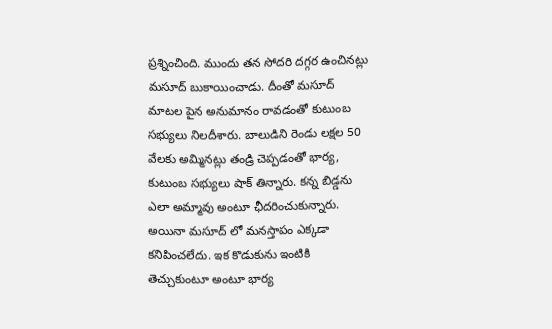ప్రశ్నించింది. ముందు తన సోదరి దగ్గర ఉంచినట్లు మసూద్ బుకాయించాడు. దీంతో మసూద్ మాటల పైన అనుమానం రావడంతో కుటుంబ సభ్యులు నిలదీశారు. బాలుడిని రెండు లక్షల 50 వేలకు అమ్మినట్లు తండ్రి చెప్పడంతో భార్య, కుటుంబ సభ్యులు షాక్ తిన్నారు. కన్న బిడ్డను ఎలా అమ్మావు అంటూ ఛీదరించుకున్నారు. అయినా మసూద్ లో మనస్తాపం ఎక్కడా కనిపించలేదు. ఇక కొడుకును ఇంటికి తెచ్చుకుంటూ అంటూ భార్య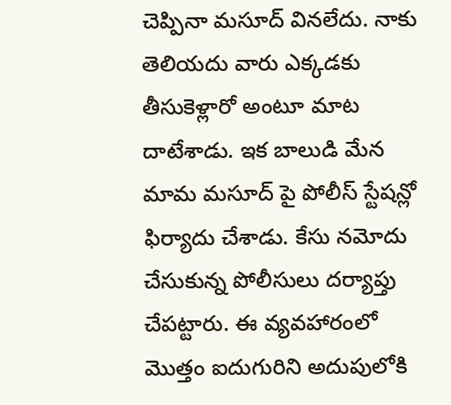చెప్పినా మసూద్ వినలేదు. నాకు తెలియదు వారు ఎక్కడకు తీసుకెళ్లారో అంటూ మాట దాటేశాడు. ఇక బాలుడి మేన మామ మసూద్ పై పోలీస్ స్టేషన్లో ఫిర్యాదు చేశాడు. కేసు నమోదు చేసుకున్న పోలీసులు దర్యాప్తు చేపట్టారు. ఈ వ్యవహారంలో మొత్తం ఐదుగురిని అదుపులోకి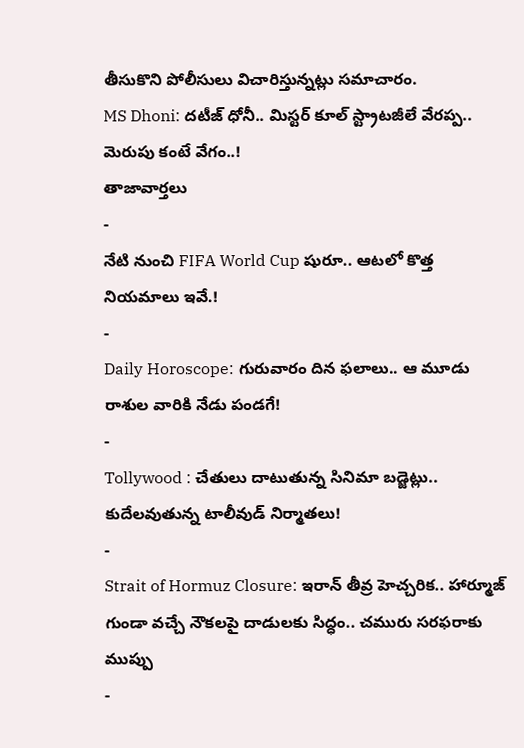తీసుకొని పోలీసులు విచారిస్తున్నట్లు సమాచారం.
MS Dhoni: దటీజ్ ధోనీ.. మిస్టర్ కూల్ స్ట్రాటజీలే వేరప్ప.. మెరుపు కంటే వేగం..!
తాజావార్తలు
-
నేటి నుంచి FIFA World Cup షురూ.. ఆటలో కొత్త నియమాలు ఇవే.!
-
Daily Horoscope: గురువారం దిన ఫలాలు.. ఆ మూడు రాశుల వారికి నేడు పండగే!
-
Tollywood : చేతులు దాటుతున్న సినిమా బడ్జెట్లు.. కుదేలవుతున్న టాలీవుడ్ నిర్మాతలు!
-
Strait of Hormuz Closure: ఇరాన్ తీవ్ర హెచ్చరిక.. హార్మూజ్ గుండా వచ్చే నౌకలపై దాడులకు సిద్ధం.. చమురు సరఫరాకు ముప్పు
-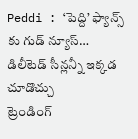Peddi : ‘పెద్ది’ ఫ్యాన్స్ కు గుడ్ న్యూస్… డిలీటెడ్ సీన్లన్నీ ఇక్కడ చూడొచ్చు
ట్రెండింగ్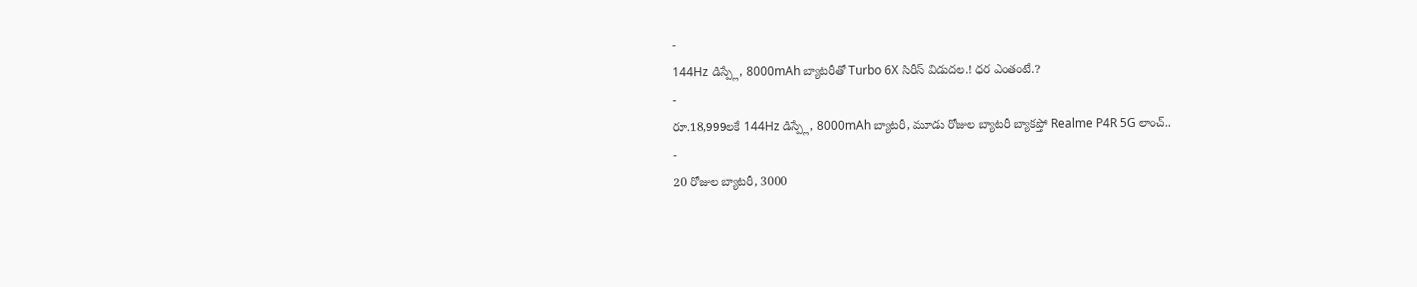-
144Hz డిస్ప్లే, 8000mAh బ్యాటరీతో Turbo 6X సిరీస్ విడుదల.! ధర ఎంతంటే.?
-
రూ.18,999లకే 144Hz డిస్ప్లే, 8000mAh బ్యాటరీ, మూడు రోజుల బ్యాటరీ బ్యాకప్తో Realme P4R 5G లాంచ్..
-
20 రోజుల బ్యాటరీ, 3000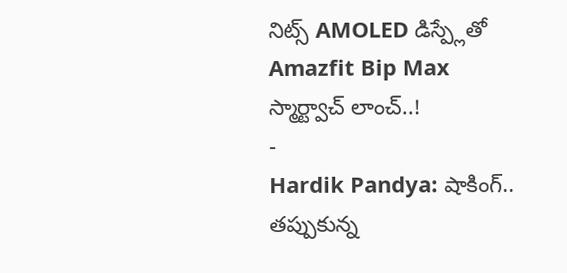నిట్స్ AMOLED డిస్ప్లేతో Amazfit Bip Max స్మార్ట్వాచ్ లాంచ్..!
-
Hardik Pandya: షాకింగ్.. తప్పుకున్న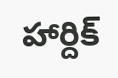హార్దిక్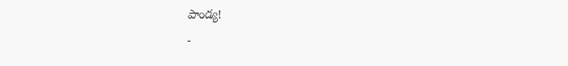పాండ్య!
-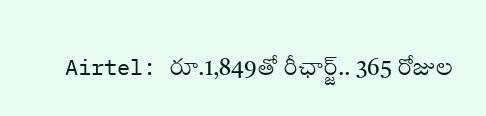Airtel: రూ.1,849తో రీఛార్జ్.. 365 రోజుల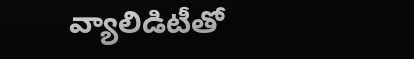వ్యాలిడిటీతో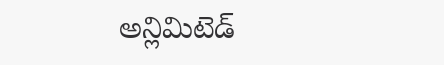అన్లిమిటెడ్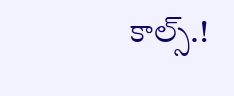కాల్స్.!